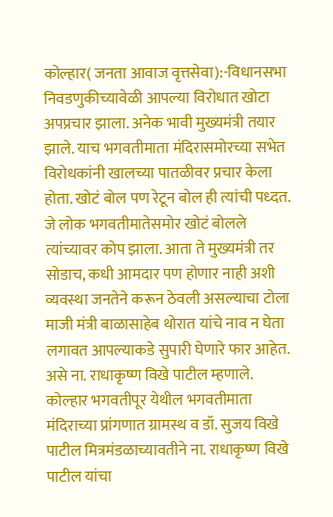कोल्हार( जनता आवाज वृत्तसेवा):-विधानसभा निवडणुकीच्यावेळी आपल्या विरोधात खोटा अपप्रचार झाला. अनेक भावी मुख्यमंत्री तयार झाले. याच भगवतीमाता मंदिरासमोरच्या सभेत विरोधकांनी खालच्या पातळीवर प्रचार केला होता. खोटं बोल पण रेटून बोल ही त्यांची पध्दत. जे लोक भगवतीमातेसमोर खोटं बोलले त्यांच्यावर कोप झाला. आता ते मुख्यमंत्री तर सोडाच, कधी आमदार पण होणार नाही अशी व्यवस्था जनतेने करून ठेवली असल्याचा टोला माजी मंत्री बाळासाहेब थोरात यांचे नाव न घेता लगावत आपल्याकडे सुपारी घेणारे फार आहेत. असे ना. राधाकृष्ण विखे पाटील म्हणाले.
कोल्हार भगवतीपूर येथील भगवतीमाता मंदिराच्या प्रांगणात ग्रामस्थ व डॉ. सुजय विखे पाटील मित्रमंडळाच्यावतीने ना. राधाकृष्ण विखे पाटील यांचा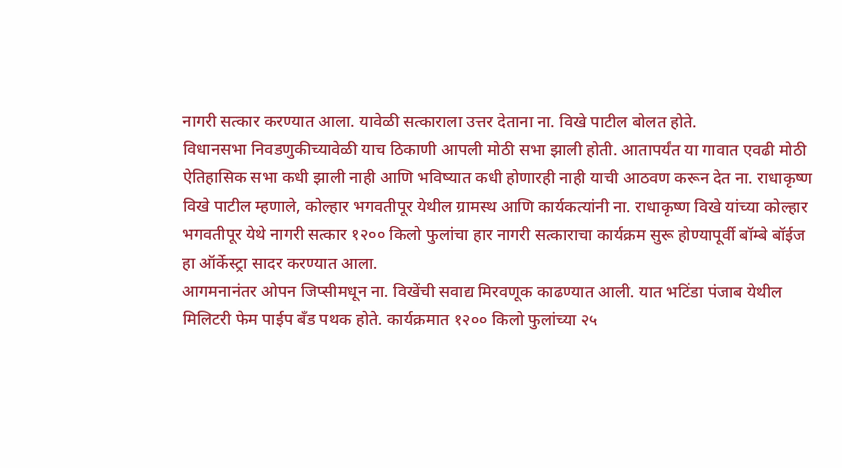नागरी सत्कार करण्यात आला. यावेळी सत्काराला उत्तर देताना ना. विखे पाटील बोलत होते.
विधानसभा निवडणुकीच्यावेळी याच ठिकाणी आपली मोठी सभा झाली होती. आतापर्यंत या गावात एवढी मोठी ऐतिहासिक सभा कधी झाली नाही आणि भविष्यात कधी होणारही नाही याची आठवण करून देत ना. राधाकृष्ण विखे पाटील म्हणाले, कोल्हार भगवतीपूर येथील ग्रामस्थ आणि कार्यकत्यांनी ना. राधाकृष्ण विखे यांच्या कोल्हार भगवतीपूर येथे नागरी सत्कार १२०० किलो फुलांचा हार नागरी सत्काराचा कार्यक्रम सुरू होण्यापूर्वी बॉम्बे बॉईज हा ऑर्केस्ट्रा सादर करण्यात आला.
आगमनानंतर ओपन जिप्सीमधून ना. विखेंची सवाद्य मिरवणूक काढण्यात आली. यात भटिंडा पंजाब येथील मिलिटरी फेम पाईप बँड पथक होते. कार्यक्रमात १२०० किलो फुलांच्या २५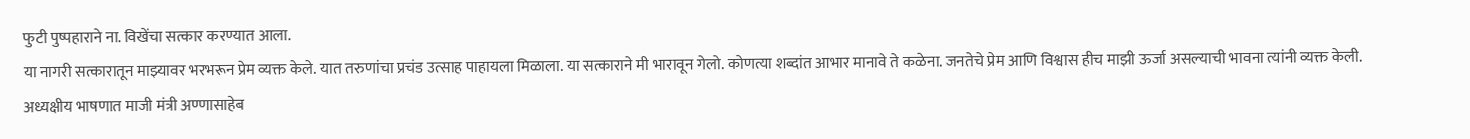फुटी पुष्पहाराने ना. विखेंचा सत्कार करण्यात आला.
या नागरी सत्कारातून माझ्यावर भरभरून प्रेम व्यक्त केले. यात तरुणांचा प्रचंड उत्साह पाहायला मिळाला. या सत्काराने मी भारावून गेलो. कोणत्या शब्दांत आभार मानावे ते कळेना. जनतेचे प्रेम आणि विश्वास हीच माझी ऊर्जा असल्याची भावना त्यांनी व्यक्त केली.
अध्यक्षीय भाषणात माजी मंत्री अण्णासाहेब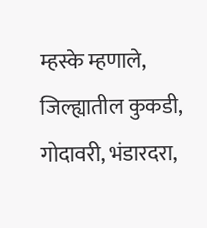म्हस्के म्हणाले, जिल्ह्यातील कुकडी, गोदावरी, भंडारदरा,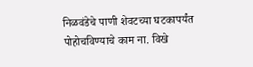निळवंडेचे पाणी शेवटच्या घटकापर्यंत पोहोचविण्याचे काम ना. विखे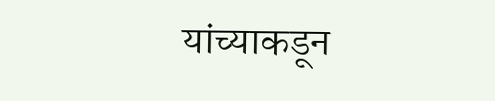यांच्याकडून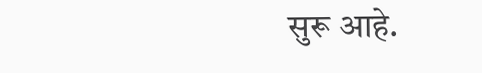सुरू आहे.